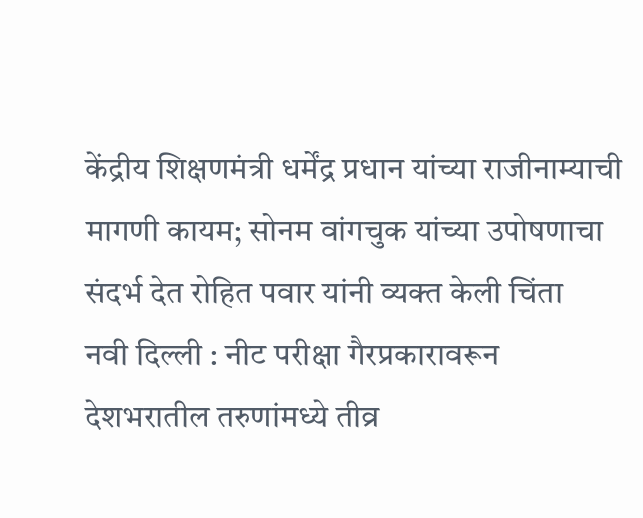केंद्रीय शिक्षणमंत्री धर्मेंद्र प्रधान यांच्या राजीनाम्याची मागणी कायम; सोनम वांगचुक यांच्या उपोषणाचा संदर्भ देत रोहित पवार यांनी व्यक्त केली चिंता
नवी दिल्ली : नीट परीक्षा गैरप्रकारावरून देशभरातील तरुणांमध्ये तीव्र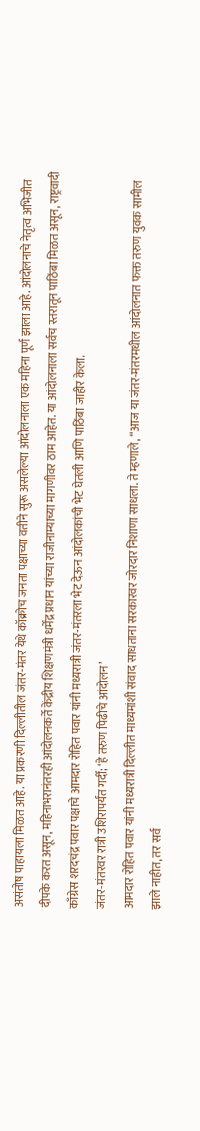असंतोष पाहायला मिळत आहे. या प्रकरणी दिल्लीतील जंतर-मंतर येथे कॉक्रोच जनता पक्षाच्या वतीने सुरू असलेल्या आंदोलनाला एक महिना पूर्ण झाला आहे. आंदोलनाचे नेतृत्व अभिजीत दीपके करत असून, महिनाभरानंतरही आंदोलनकर्ते केंद्रीय शिक्षणमंत्री धर्मेंद्र प्रधान यांच्या राजीनाम्याच्या मागणीवर ठाम आहेत. या आंदोलनाला सर्वच स्तरातून पाठिंबा मिळत असून, राष्ट्रवादी काँग्रेस शरदचंद्र पवार पक्षाचे आमदार रोहित पवार यांनी मध्यरात्री जंतर-मंतरला भेट देऊन आंदोलकांची भेट घेतली आणि पाठिंबा जाहीर केला.
जंतर-मंतरवर रात्री उशिरापर्यंत गर्दी; ‘हे तरुण पिढीचे आंदोलन’
आमदार रोहित पवार यांनी मध्यरात्री दिल्लीत माध्यमांशी संवाद साधताना सरकारवर जोरदार निशाणा साधला. ते म्हणाले, “आज या जंतर-मंतरमधील आंदोलनात फक्त तरुण युवक सामील झाले नाहीत, तर सर्व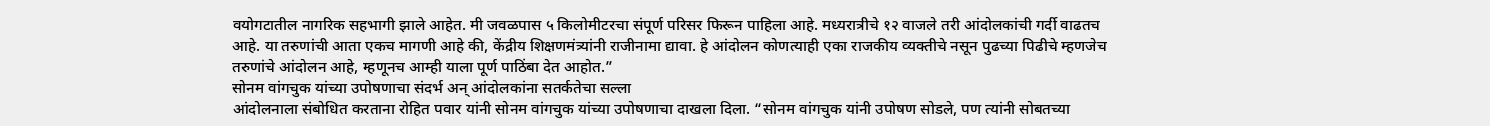वयोगटातील नागरिक सहभागी झाले आहेत. मी जवळपास ५ किलोमीटरचा संपूर्ण परिसर फिरून पाहिला आहे. मध्यरात्रीचे १२ वाजले तरी आंदोलकांची गर्दी वाढतच आहे. या तरुणांची आता एकच मागणी आहे की, केंद्रीय शिक्षणमंत्र्यांनी राजीनामा द्यावा. हे आंदोलन कोणत्याही एका राजकीय व्यक्तीचे नसून पुढच्या पिढीचे म्हणजेच तरुणांचे आंदोलन आहे, म्हणूनच आम्ही याला पूर्ण पाठिंबा देत आहोत.”
सोनम वांगचुक यांच्या उपोषणाचा संदर्भ अन् आंदोलकांना सतर्कतेचा सल्ला
आंदोलनाला संबोधित करताना रोहित पवार यांनी सोनम वांगचुक यांच्या उपोषणाचा दाखला दिला. “सोनम वांगचुक यांनी उपोषण सोडले, पण त्यांनी सोबतच्या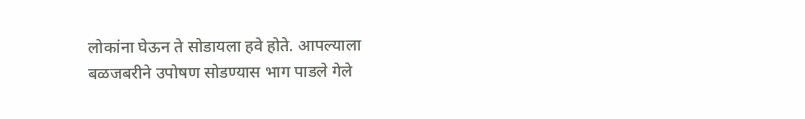लोकांना घेऊन ते सोडायला हवे होते. आपल्याला बळजबरीने उपोषण सोडण्यास भाग पाडले गेले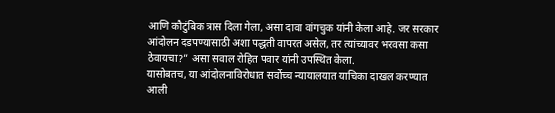आणि कौटुंबिक त्रास दिला गेला, असा दावा वांगचुक यांनी केला आहे. जर सरकार आंदोलन दडपण्यासाठी अशा पद्धती वापरत असेल, तर त्यांच्यावर भरवसा कसा ठेवायचा?” असा सवाल रोहित पवार यांनी उपस्थित केला.
यासोबतच, या आंदोलनाविरोधात सर्वोच्च न्यायालयात याचिका दाखल करण्यात आली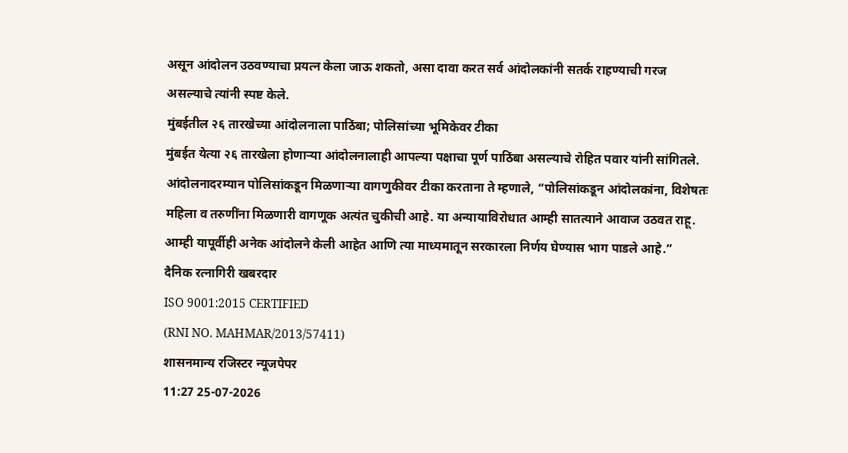असून आंदोलन उठवण्याचा प्रयत्न केला जाऊ शकतो, असा दावा करत सर्व आंदोलकांनी सतर्क राहण्याची गरज असल्याचे त्यांनी स्पष्ट केले.
मुंबईतील २६ तारखेच्या आंदोलनाला पाठिंबा; पोलिसांच्या भूमिकेवर टीका
मुंबईत येत्या २६ तारखेला होणाऱ्या आंदोलनालाही आपल्या पक्षाचा पूर्ण पाठिंबा असल्याचे रोहित पवार यांनी सांगितले. आंदोलनादरम्यान पोलिसांकडून मिळणाऱ्या वागणुकीवर टीका करताना ते म्हणाले, “पोलिसांकडून आंदोलकांना, विशेषतः महिला व तरुणींना मिळणारी वागणूक अत्यंत चुकीची आहे. या अन्यायाविरोधात आम्ही सातत्याने आवाज उठवत राहू. आम्ही यापूर्वीही अनेक आंदोलने केली आहेत आणि त्या माध्यमातून सरकारला निर्णय घेण्यास भाग पाडले आहे.”
दैनिक रत्नागिरी खबरदार
ISO 9001:2015 CERTIFIED
(RNI NO. MAHMAR/2013/57411)
शासनमान्य रजिस्टर न्यूजपेपर
11:27 25-07-2026